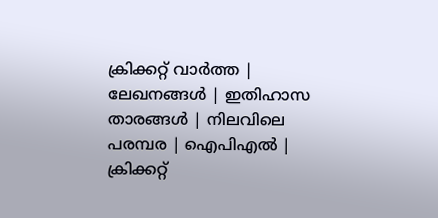ക്രിക്കറ്റ്‌ വാര്‍ത്ത | ലേഖനങ്ങള്‍ | ഇതിഹാസ താരങ്ങള്‍ | നിലവിലെ പരമ്പര | ഐപിഎല്‍ | ക്രിക്കറ്റ്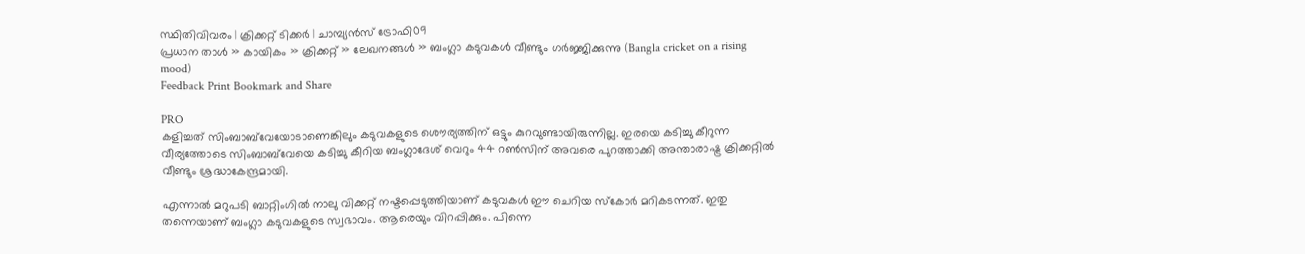സ്ഥിതിവിവരം | ക്രിക്കറ്റ് ടിക്കര്‍ | ചാമ്പ്യന്‍സ് ട്രോഫി09
പ്രധാന താള്‍ » കായികം » ക്രിക്കറ്റ്‌ » ലേഖനങ്ങള്‍ » ബംഗ്ലാ കടുവകള്‍ വീണ്ടും ഗര്‍ജ്ജിക്കുന്നു (Bangla cricket on a rising mood)
Feedback Print Bookmark and Share

PRO
കളിച്ചത് സിംബാബ്‌വേയോടാണെങ്കിലും കടുവകളുടെ ശൌര്യത്തിന് ഒട്ടും കുറവുണ്ടായിരുന്നില്ല. ഇരയെ കടിച്ചു കീറുന്ന വീര്യത്തോടെ സിംബാബ്‌വേയെ കടിച്ചു കീറിയ ബംഗ്ലാദേശ് വെറും 44 റണ്‍സിന് അവരെ പുറത്താക്കി അന്താരാഷ്ട്ര ക്രിക്കറ്റില്‍ വീണ്ടും ശ്രദ്ധാകേന്ദ്രമായി.

എന്നാല്‍ മറുപടി ബാറ്റിംഗില്‍ നാലു വിക്കറ്റ് നഷ്ടപ്പെടുത്തിയാണ് കടുവകള്‍ ഈ ചെറിയ സ്കോര്‍ മറികടന്നത്. ഇതു തന്നെയാണ് ബംഗ്ലാ കടുവകളുടെ സ്വഭാ‍വം. ആരെയും വിറപ്പിക്കും. പിന്നെ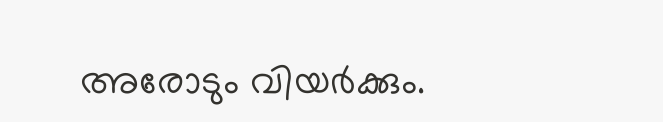അരോടും വിയര്‍ക്കും.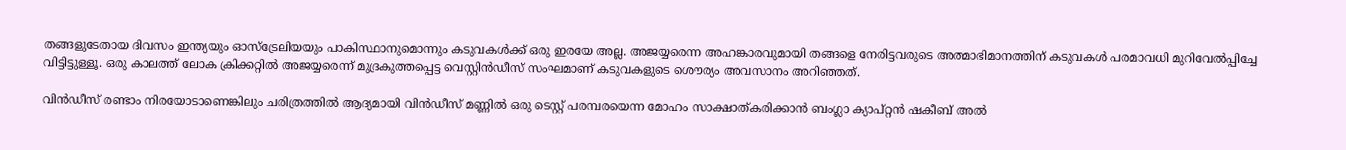തങ്ങളുടേതായ ദിവസം ഇന്ത്യയും ഓസ്ട്രേലിയയും പാകിസ്ഥാനുമൊന്നും കടുവകള്‍ക്ക് ഒരു ഇരയേ അല്ല. അജയ്യരെന്ന അഹങ്കാരവുമായി തങ്ങളെ നേരിട്ടവരുടെ അത്മാഭിമാനത്തിന് കടുവകള്‍ പരമാവധി മുറിവേല്‍പ്പിച്ചേ വിട്ടിട്ടുള്ളൂ. ഒരു കാ‍ലത്ത് ലോക ക്രിക്കറ്റില്‍ അജയ്യരെന്ന് മുദ്രകുത്തപ്പെട്ട വെസ്റ്റിന്‍ഡീസ് സംഘമാണ് കടുവകളുടെ ശൌര്യം അവസാനം അറിഞ്ഞത്.

വിന്‍ഡീസ് രണ്ടാം നിരയോടാണെങ്കിലും ചരിത്രത്തില്‍ ആദ്യമായി വിന്‍ഡീസ് മണ്ണില്‍ ഒരു ടെസ്റ്റ് പരമ്പരയെന്ന മോഹം സാക്ഷാത്കരിക്കാന്‍ ബംഗ്ലാ ക്യാപ്റ്റന്‍ ഷകീബ് അല്‍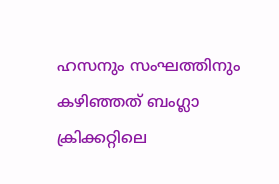ഹസനും സംഘത്തിനും കഴിഞ്ഞത് ബംഗ്ലാ ക്രിക്കറ്റിലെ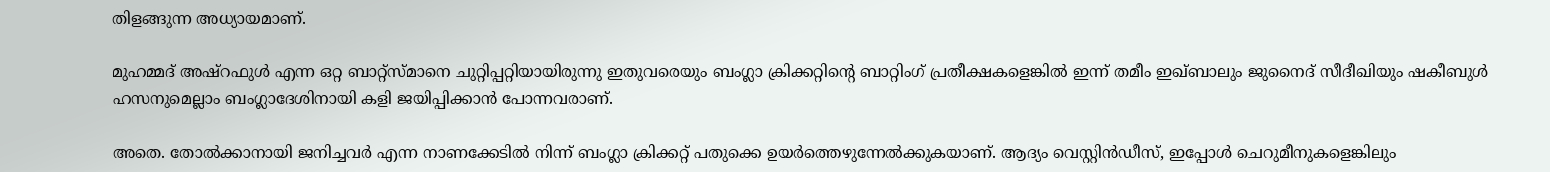തിളങ്ങുന്ന അധ്യായമാണ്.

മുഹമ്മദ് അഷ്‌റഫുള്‍ എന്ന ഒറ്റ ബാറ്റ്സ്മാനെ ചുറ്റിപ്പറ്റിയായിരുന്നു ഇതുവരെയും ബംഗ്ലാ ക്രിക്കറ്റിന്‍റെ ബാറ്റിംഗ് പ്രതീക്ഷകളെങ്കില്‍ ഇന്ന് തമീം ഇഖ്ബാലും ജുനൈദ് സീദീഖിയും ഷകീബുള്‍ ഹസനുമെല്ലാം ബംഗ്ലാദേശിനായി കളി ജയിപ്പിക്കാന്‍ പോന്നവരാണ്.

അതെ. തോല്‍ക്കാനായി ജനിച്ചവര്‍ എന്ന നാണക്കേടില്‍ നിന്ന് ബംഗ്ലാ ക്രിക്കറ്റ് പതുക്കെ ഉയര്‍ത്തെഴുന്നേല്‍ക്കുകയാണ്. ആദ്യം വെസ്റ്റിന്‍ഡീസ്, ഇപ്പോള്‍ ചെറുമീനുകളെങ്കിലും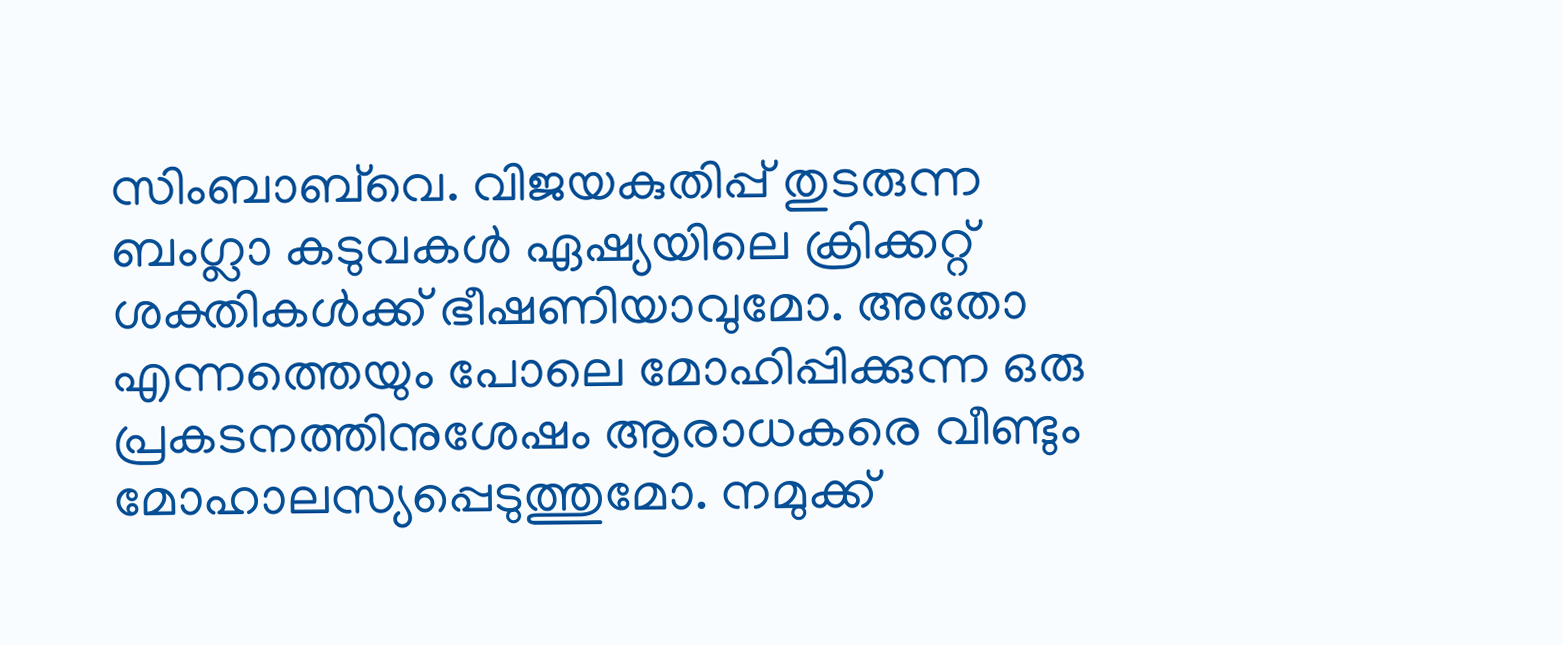സിംബാബ്‌വെ. വിജയകുതിപ്പ് തുടരുന്ന ബംഗ്ലാ കടുവകള്‍ ഏഷ്യയിലെ ക്രിക്കറ്റ് ശക്തികള്‍ക്ക് ഭീഷണിയാവുമോ. അതോ എന്നത്തെയും പോലെ മോഹിപ്പിക്കുന്ന ഒരു പ്രകടനത്തിനുശേഷം ആരാധകരെ വീണ്ടും മോഹാലസ്യപ്പെടുത്തുമോ. നമുക്ക്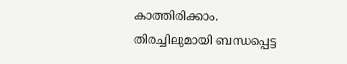കാത്തിരിക്കാം.
തിരച്ചിലുമായി ബന്ധപ്പെട്ട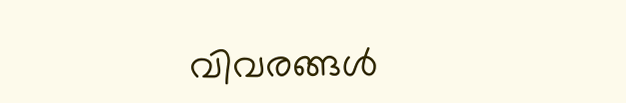വിവരങ്ങള്‍